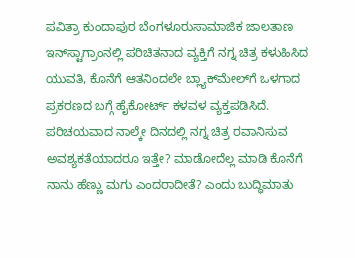ಪವಿತ್ರಾ ಕುಂದಾಪುರ ಬೆಂಗಳೂರುಸಾಮಾಜಿಕ ಜಾಲತಾಣ ಇನ್‌ಸ್ಟಾಗ್ರಾಂನಲ್ಲಿ ಪರಿಚಿತನಾದ ವ್ಯಕ್ತಿಗೆ ನಗ್ನ ಚಿತ್ರ ಕಳುಹಿಸಿದ ಯುವತಿ, ಕೊನೆಗೆ ಆತನಿಂದಲೇ ಬ್ಲ್ಯಾಕ್‌ಮೇಲ್‌ಗೆ ಒಳಗಾದ ಪ್ರಕರಣದ ಬಗ್ಗೆ ಹೈಕೋರ್ಟ್ ಕಳವಳ ವ್ಯಕ್ತಪಡಿಸಿದೆ. ಪರಿಚಯವಾದ ನಾಲ್ಕೇ ದಿನದಲ್ಲಿ ನಗ್ನ ಚಿತ್ರ ರವಾನಿಸುವ ಅವಶ್ಯಕತೆಯಾದರೂ ಇತ್ತೇ? ಮಾಡೋದೆಲ್ಲ ಮಾಡಿ ಕೊನೆಗೆ ನಾನು ಹೆಣ್ಣು ಮಗು ಎಂದರಾದೀತೆ? ಎಂದು ಬುದ್ಧಿಮಾತು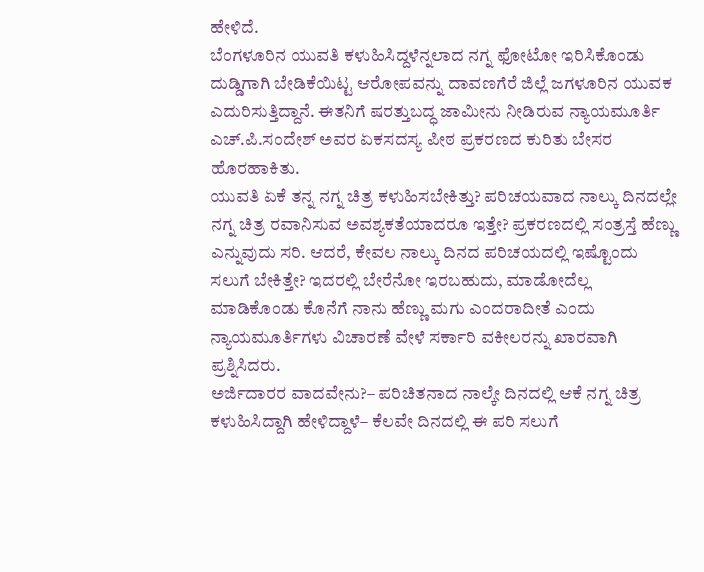ಹೇಳಿದೆ.
ಬೆಂಗಳೂರಿನ ಯುವತಿ ಕಳುಹಿಸಿದ್ದಳೆನ್ನಲಾದ ನಗ್ನ ಫೋಟೋ ಇರಿಸಿಕೊಂಡು ದುಡ್ಡಿಗಾಗಿ ಬೇಡಿಕೆಯಿಟ್ಟ ಆರೋಪವನ್ನು ದಾವಣಗೆರೆ ಜಿಲ್ಲೆ ಜಗಳೂರಿನ ಯುವಕ ಎದುರಿಸುತ್ತಿದ್ದಾನೆ. ಈತನಿಗೆ ಷರತ್ತುಬದ್ಧ ಜಾಮೀನು ನೀಡಿರುವ ನ್ಯಾಯಮೂರ್ತಿ ಎಚ್.ಪಿ.ಸಂದೇಶ್ ಅವರ ಏಕಸದಸ್ಯ ಪೀಠ ಪ್ರಕರಣದ ಕುರಿತು ಬೇಸರ ಹೊರಹಾಕಿತು.
ಯುವತಿ ಏಕೆ ತನ್ನ ನಗ್ನ ಚಿತ್ರ ಕಳುಹಿಸಬೇಕಿತ್ತು? ಪರಿಚಯವಾದ ನಾಲ್ಕು ದಿನದಲ್ಲೇ ನಗ್ನ ಚಿತ್ರ ರವಾನಿಸುವ ಅವಶ್ಯಕತೆಯಾದರೂ ಇತ್ತೇ? ಪ್ರಕರಣದಲ್ಲಿ ಸಂತ್ರಸ್ತೆ ಹೆಣ್ಣು ಎನ್ನುವುದು ಸರಿ. ಆದರೆ, ಕೇವಲ ನಾಲ್ಕು ದಿನದ ಪರಿಚಯದಲ್ಲಿ ಇಷ್ಟೊಂದು ಸಲುಗೆ ಬೇಕಿತ್ತೇ? ಇದರಲ್ಲಿ ಬೇರೆನೋ ಇರಬಹುದು, ಮಾಡೋದೆಲ್ಲ ಮಾಡಿಕೊಂಡು ಕೊನೆಗೆ ನಾನು ಹೆಣ್ಣು ಮಗು ಎಂದರಾದೀತೆ ಎಂದು ನ್ಯಾಯಮೂರ್ತಿಗಳು ವಿಚಾರಣೆ ವೇಳೆ ಸರ್ಕಾರಿ ವಕೀಲರನ್ನು ಖಾರವಾಗಿ ಪ್ರಶ್ನಿಸಿದರು.
ಅರ್ಜಿದಾರರ ವಾದವೇನು?– ಪರಿಚಿತನಾದ ನಾಲ್ಕೇ ದಿನದಲ್ಲಿ ಆಕೆ ನಗ್ನ ಚಿತ್ರ ಕಳುಹಿಸಿದ್ದಾಗಿ ಹೇಳಿದ್ದಾಳೆ– ಕೆಲವೇ ದಿನದಲ್ಲಿ ಈ ಪರಿ ಸಲುಗೆ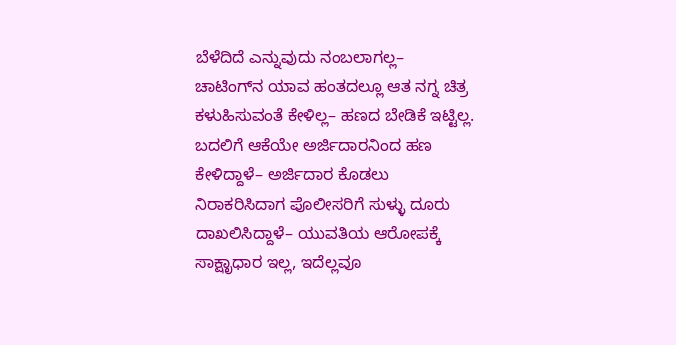ಬೆಳೆದಿದೆ ಎನ್ನುವುದು ನಂಬಲಾಗಲ್ಲ– ಚಾಟಿಂಗ್‌ನ ಯಾವ ಹಂತದಲ್ಲೂ ಆತ ನಗ್ನ ಚಿತ್ರ ಕಳುಹಿಸುವಂತೆ ಕೇಳಿಲ್ಲ– ಹಣದ ಬೇಡಿಕೆ ಇಟ್ಟಿಲ್ಲ. ಬದಲಿಗೆ ಆಕೆಯೇ ಅರ್ಜಿದಾರನಿಂದ ಹಣ ಕೇಳಿದ್ದಾಳೆ– ಅರ್ಜಿದಾರ ಕೊಡಲು ನಿರಾಕರಿಸಿದಾಗ ಪೊಲೀಸರಿಗೆ ಸುಳ್ಳು ದೂರು ದಾಖಲಿಸಿದ್ದಾಳೆ– ಯುವತಿಯ ಆರೋಪಕ್ಕೆ ಸಾಕ್ಷಾೃಧಾರ ಇಲ್ಲ, ಇದೆಲ್ಲವೂ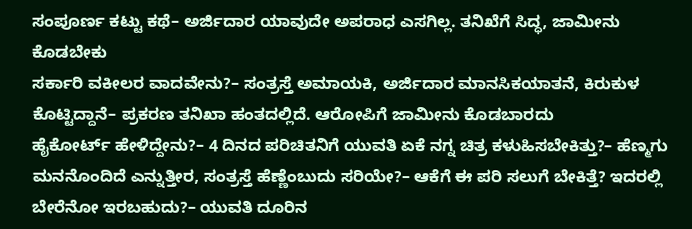ಸಂಪೂರ್ಣ ಕಟ್ಟು ಕಥೆ– ಅರ್ಜಿದಾರ ಯಾವುದೇ ಅಪರಾಧ ಎಸಗಿಲ್ಲ. ತನಿಖೆಗೆ ಸಿದ್ಧ, ಜಾಮೀನು ಕೊಡಬೇಕು
ಸರ್ಕಾರಿ ವಕೀಲರ ವಾದವೇನು?– ಸಂತ್ರಸ್ತೆ ಅಮಾಯಕಿ, ಅರ್ಜಿದಾರ ಮಾನಸಿಕಯಾತನೆ, ಕಿರುಕುಳ ಕೊಟ್ಟಿದ್ದಾನೆ– ಪ್ರಕರಣ ತನಿಖಾ ಹಂತದಲ್ಲಿದೆ. ಆರೋಪಿಗೆ ಜಾಮೀನು ಕೊಡಬಾರದು
ಹೈಕೋರ್ಟ್ ಹೇಳಿದ್ದೇನು?– 4 ದಿನದ ಪರಿಚಿತನಿಗೆ ಯುವತಿ ಏಕೆ ನಗ್ನ ಚಿತ್ರ ಕಳುಹಿಸಬೇಕಿತ್ತು?– ಹೆಣ್ಮಗು ಮನನೊಂದಿದೆ ಎನ್ನುತ್ತೀರ, ಸಂತ್ರಸ್ತೆ ಹೆಣ್ಣೆಂಬುದು ಸರಿಯೇ?– ಆಕೆಗೆ ಈ ಪರಿ ಸಲುಗೆ ಬೇಕಿತ್ತೆ? ಇದರಲ್ಲಿ ಬೇರೆನೋ ಇರಬಹುದು?– ಯುವತಿ ದೂರಿನ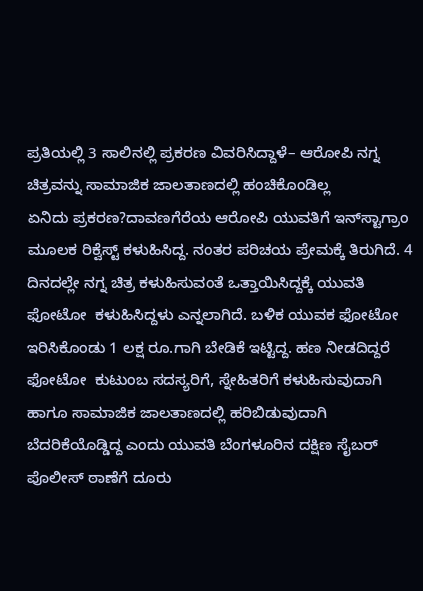ಪ್ರತಿಯಲ್ಲಿ 3 ಸಾಲಿನಲ್ಲಿ ಪ್ರಕರಣ ವಿವರಿಸಿದ್ದಾಳೆ– ಆರೋಪಿ ನಗ್ನ ಚಿತ್ರವನ್ನು ಸಾಮಾಜಿಕ ಜಾಲತಾಣದಲ್ಲಿ ಹಂಚಿಕೊಂಡಿಲ್ಲ
ಏನಿದು ಪ್ರಕರಣ?ದಾವಣಗೆರೆಯ ಆರೋಪಿ ಯುವತಿಗೆ ಇನ್‌ಸ್ಟಾಗ್ರಾಂ ಮೂಲಕ ರಿಕ್ವೆಸ್ಟ್ ಕಳುಹಿಸಿದ್ದ. ನಂತರ ಪರಿಚಯ ಪ್ರೇಮಕ್ಕೆ ತಿರುಗಿದೆ. 4 ದಿನದಲ್ಲೇ ನಗ್ನ ಚಿತ್ರ ಕಳುಹಿಸುವಂತೆ ಒತ್ತಾಯಿಸಿದ್ದಕ್ಕೆ ಯುವತಿ ಫೋಟೋ  ಕಳುಹಿಸಿದ್ದಳು ಎನ್ನಲಾಗಿದೆ. ಬಳಿಕ ಯುವಕ ಫೋಟೋ ಇರಿಸಿಕೊಂಡು 1 ಲಕ್ಷ ರೂ.ಗಾಗಿ ಬೇಡಿಕೆ ಇಟ್ಟಿದ್ದ. ಹಣ ನೀಡದಿದ್ದರೆ ಫೋಟೋ  ಕುಟುಂಬ ಸದಸ್ಯರಿಗೆ, ಸ್ನೇಹಿತರಿಗೆ ಕಳುಹಿಸುವುದಾಗಿ ಹಾಗೂ ಸಾಮಾಜಿಕ ಜಾಲತಾಣದಲ್ಲಿ ಹರಿಬಿಡುವುದಾಗಿ ಬೆದರಿಕೆಯೊಡ್ಡಿದ್ದ ಎಂದು ಯುವತಿ ಬೆಂಗಳೂರಿನ ದಕ್ಷಿಣ ಸೈಬರ್ ಪೊಲೀಸ್ ಠಾಣೆಗೆ ದೂರು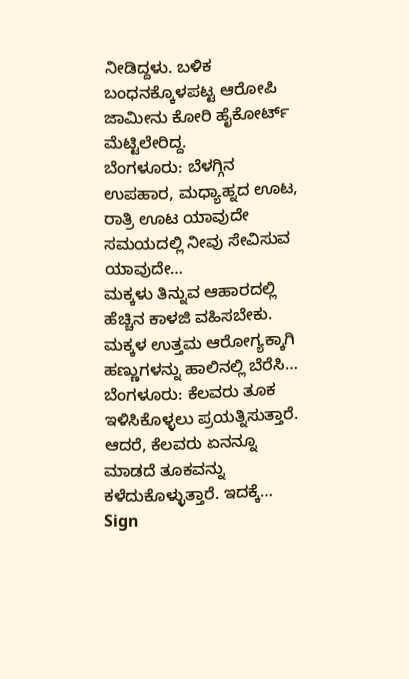ನೀಡಿದ್ದಳು. ಬಳಿಕ ಬಂಧನಕ್ಕೊಳಪಟ್ಟ ಆರೋಪಿ ಜಾಮೀನು ಕೋರಿ ಹೈಕೋರ್ಟ್ ಮೆಟ್ಟಿಲೇರಿದ್ದ.
ಬೆಂಗಳೂರು: ಬೆಳಗ್ಗಿನ ಉಪಹಾರ, ಮಧ್ಯಾಹ್ನದ ಊಟ, ರಾತ್ರಿ ಊಟ ಯಾವುದೇ ಸಮಯದಲ್ಲಿ ನೀವು ಸೇವಿಸುವ ಯಾವುದೇ…
ಮಕ್ಕಳು ತಿನ್ನುವ ಆಹಾರದಲ್ಲಿ ಹೆಚ್ಚಿನ ಕಾಳಜಿ ವಹಿಸಬೇಕು. ಮಕ್ಕಳ ಉತ್ತಮ ಆರೋಗ್ಯಕ್ಕಾಗಿ ಹಣ್ಣುಗಳನ್ನು ಹಾಲಿನಲ್ಲಿ ಬೆರೆಸಿ…
ಬೆಂಗಳೂರು: ಕೆಲವರು ತೂಕ ಇಳಿಸಿಕೊಳ್ಳಲು ಪ್ರಯತ್ನಿಸುತ್ತಾರೆ. ಆದರೆ, ಕೆಲವರು ಏನನ್ನೂ ಮಾಡದೆ ತೂಕವನ್ನು ಕಳೆದುಕೊಳ್ಳುತ್ತಾರೆ. ಇದಕ್ಕೆ…
Sign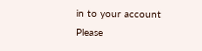in to your account
Please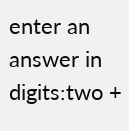enter an answer in digits:two +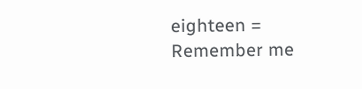eighteen =
Remember me